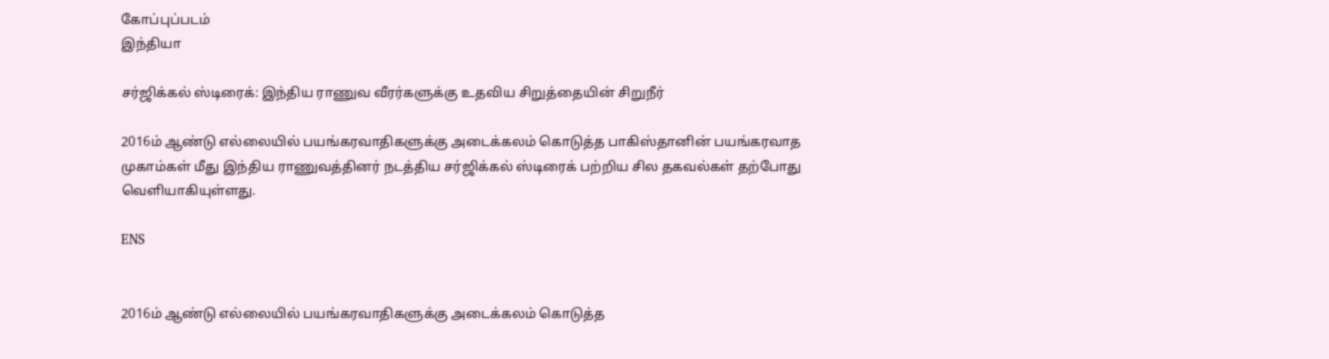கோப்புப்படம்
இந்தியா

சர்ஜிக்கல் ஸ்டிரைக்: இந்திய ராணுவ வீரர்களுக்கு உதவிய சிறுத்தையின் சிறுநீர்

2016ம் ஆண்டு எல்லையில் பயங்கரவாதிகளுக்கு அடைக்கலம் கொடுத்த பாகிஸ்தானின் பயங்கரவாத முகாம்கள் மீது இந்திய ராணுவத்தினர் நடத்திய சர்ஜிக்கல் ஸ்டிரைக் பற்றிய சில தகவல்கள் தற்போது வெளியாகியுள்ளது.

ENS


2016ம் ஆண்டு எல்லையில் பயங்கரவாதிகளுக்கு அடைக்கலம் கொடுத்த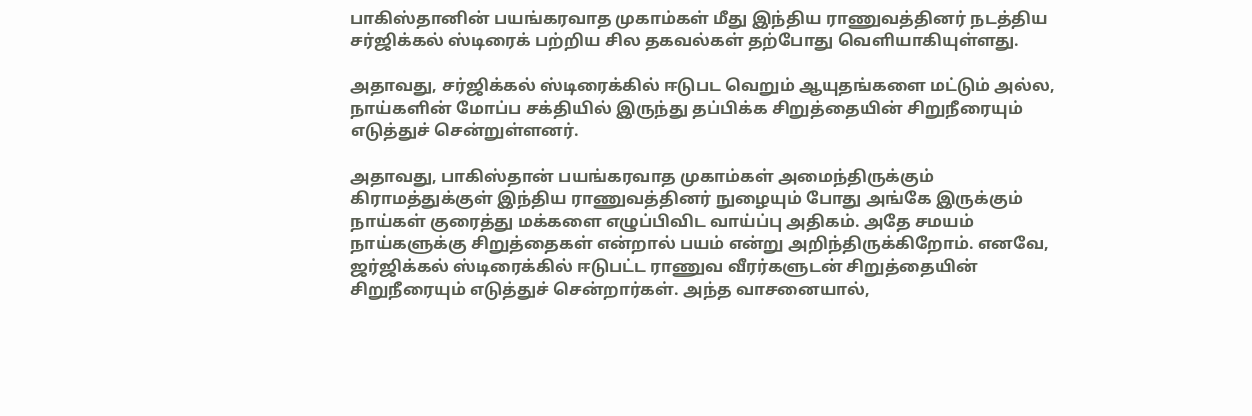பாகிஸ்தானின் பயங்கரவாத முகாம்கள் மீது இந்திய ராணுவத்தினர் நடத்திய சர்ஜிக்கல் ஸ்டிரைக் பற்றிய சில தகவல்கள் தற்போது வெளியாகியுள்ளது.

அதாவது, சர்ஜிக்கல் ஸ்டிரைக்கில் ஈடுபட வெறும் ஆயுதங்களை மட்டும் அல்ல, நாய்களின் மோப்ப சக்தியில் இருந்து தப்பிக்க சிறுத்தையின் சிறுநீரையும் எடுத்துச் சென்றுள்ளனர்.

அதாவது, பாகிஸ்தான் பயங்கரவாத முகாம்கள் அமைந்திருக்கும் கிராமத்துக்குள் இந்திய ராணுவத்தினர் நுழையும் போது அங்கே இருக்கும் நாய்கள் குரைத்து மக்களை எழுப்பிவிட வாய்ப்பு அதிகம். அதே சமயம் நாய்களுக்கு சிறுத்தைகள் என்றால் பயம் என்று அறிந்திருக்கிறோம். எனவே, ஜர்ஜிக்கல் ஸ்டிரைக்கில் ஈடுபட்ட ராணுவ வீரர்களுடன் சிறுத்தையின் சிறுநீரையும் எடுத்துச் சென்றார்கள். அந்த வாசனையால்,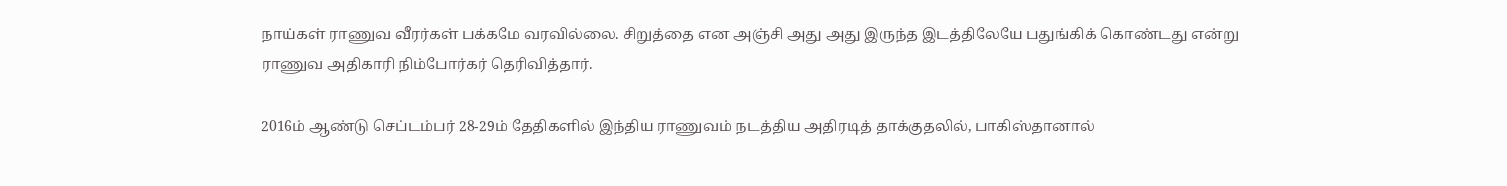நாய்கள் ராணுவ வீரர்கள் பக்கமே வரவில்லை. சிறுத்தை என அஞ்சி அது அது இருந்த இடத்திலேயே பதுங்கிக் கொண்டது என்று ராணுவ அதிகாரி நிம்போர்கர் தெரிவித்தார்.

2016ம் ஆண்டு செப்டம்பர் 28-29ம் தேதிகளில் இந்திய ராணுவம் நடத்திய அதிரடித் தாக்குதலில், பாகிஸ்தானால்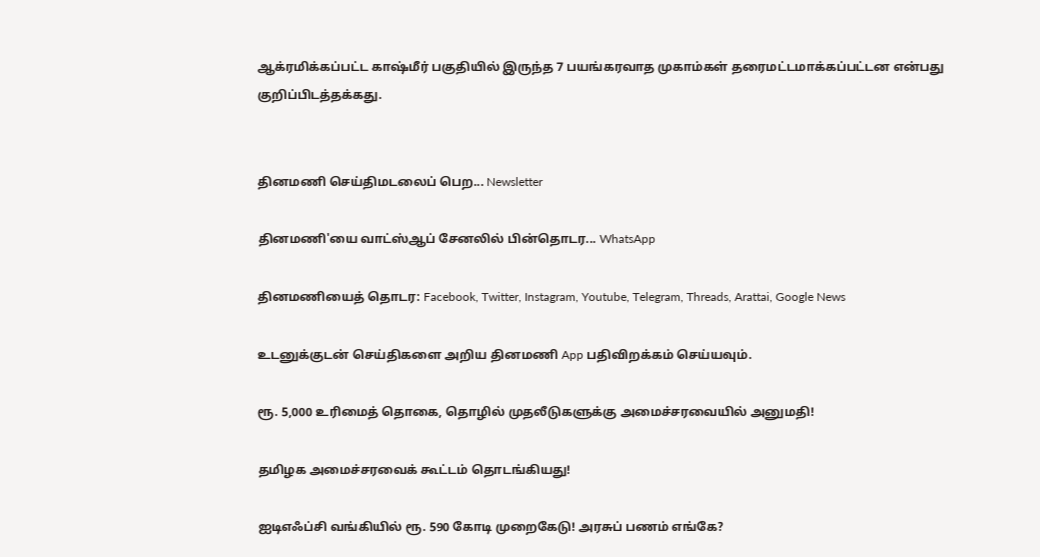ஆக்ரமிக்கப்பட்ட காஷ்மீர் பகுதியில் இருந்த 7 பயங்கரவாத முகாம்கள் தரைமட்டமாக்கப்பட்டன என்பது குறிப்பிடத்தக்கது.


தினமணி செய்திமடலைப் பெற... Newsletter

தினமணி'யை வாட்ஸ்ஆப் சேனலில் பின்தொடர... WhatsApp

தினமணியைத் தொடர: Facebook, Twitter, Instagram, Youtube, Telegram, Threads, Arattai, Google News

உடனுக்குடன் செய்திகளை அறிய தினமணி App பதிவிறக்கம் செய்யவும்.

ரூ. 5,000 உரிமைத் தொகை, தொழில் முதலீடுகளுக்கு அமைச்சரவையில் அனுமதி!

தமிழக அமைச்சரவைக் கூட்டம் தொடங்கியது!

ஐடிஎஃப்சி வங்கியில் ரூ. 590 கோடி முறைகேடு! அரசுப் பணம் எங்கே?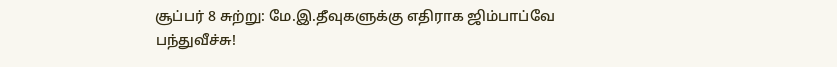சூப்பர் 8 சுற்று: மே.இ.தீவுகளுக்கு எதிராக ஜிம்பாப்வே பந்துவீச்சு!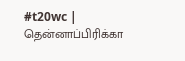#t20wc | தென்னாப்பிரிக்கா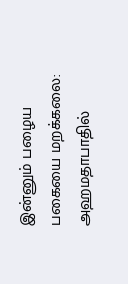இன்னும் பழைய பகையை மறக்கலை: அஹமதாபாதில்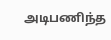அடிபணிந்த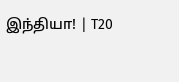இந்தியா! | T20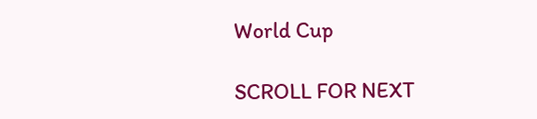World Cup

SCROLL FOR NEXT